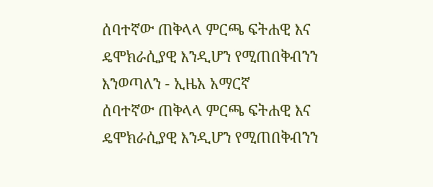ሰባተኛው ጠቅላላ ምርጫ ፍትሐዊ እና ዴሞክራሲያዊ እንዲሆን የሚጠበቅብንን እንወጣለን - ኢዜአ አማርኛ
ሰባተኛው ጠቅላላ ምርጫ ፍትሐዊ እና ዴሞክራሲያዊ እንዲሆን የሚጠበቅብንን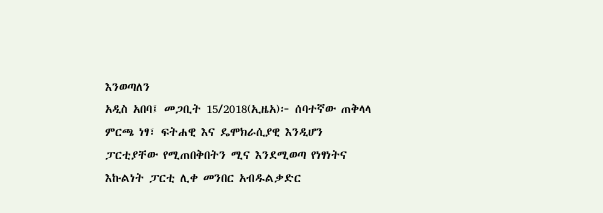እንወጣለን
አዲስ አበባ፤ መጋቢት 15/2018(ኢዜአ)፦ ሰባተኛው ጠቅላላ ምርጫ ነፃ፣ ፍትሐዊ እና ዴሞክራሲያዊ እንዲሆን ፓርቲያቸው የሚጠበቅበትን ሚና እንደሚወጣ የነፃነትና እኩልነት ፓርቲ ሊቀ መንበር አብዱልቃድር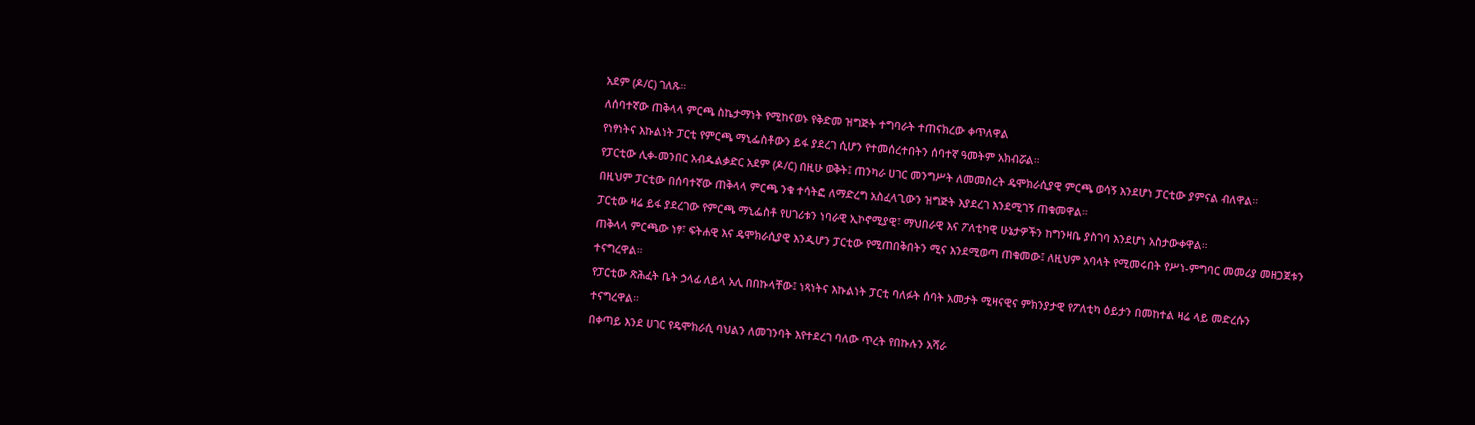አደም (ዶ/ር) ገለጹ።
ለሰባተኛው ጠቅላላ ምርጫ ስኬታማነት የሚከናወኑ የቅድመ ዝግጅት ተግባራት ተጠናክረው ቀጥለዋል
የነፃነትና እኩልነት ፓርቲ የምርጫ ማኒፌስቶውን ይፋ ያደረገ ሲሆን የተመሰረተበትን ሰባተኛ ዓመትም አክብሯል።
የፓርቲው ሊቀ-መንበር አብዱልቃድር አደም (ዶ/ር) በዚሁ ወቅት፤ ጠንካራ ሀገር መንግሥት ለመመስረት ዴሞክራሲያዊ ምርጫ ወሳኝ እንደሆነ ፓርቲው ያምናል ብለዋል።
በዚህም ፓርቲው በሰባተኛው ጠቅላላ ምርጫ ንቁ ተሳትፎ ለማድረግ አስፈላጊውን ዝግጅት እያደረገ እንደሚገኝ ጠቁመዋል።
ፓርቲው ዛሬ ይፋ ያደረገው የምርጫ ማኒፌስቶ የሀገሪቱን ነባራዊ ኢኮኖሚያዊ፣ ማህበራዊ እና ፖለቲካዊ ሁኔታዎችን ከግንዛቤ ያስገባ እንደሆነ አስታውቀዋል።
ጠቅላላ ምርጫው ነፃ፣ ፍትሐዊ እና ዴሞክራሲያዊ እንዲሆን ፓርቲው የሚጠበቅበትን ሚና እንደሚወጣ ጠቁመው፤ ለዚህም አባላት የሚመሩበት የሥነ-ምግባር መመሪያ መዘጋጀቱን ተናግረዋል።
የፓርቲው ጽሕፈት ቤት ኃላፊ ለይላ አሊ በበኩላቸው፤ ነጻነትና እኩልነት ፓርቲ ባለፉት ሰባት አመታት ሚዛናዊና ምክንያታዊ የፖለቲካ ዕይታን በመከተል ዛሬ ላይ መድረሱን ተናግረዋል።
በቀጣይ እንደ ሀገር የዴሞክራሲ ባህልን ለመገንባት እየተደረገ ባለው ጥረት የበኩሉን አሻራ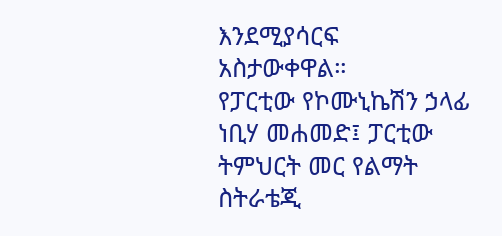እንደሚያሳርፍ አስታውቀዋል።
የፓርቲው የኮሙኒኬሽን ኃላፊ ነቢሃ መሐመድ፤ ፓርቲው ትምህርት መር የልማት ስትራቴጂ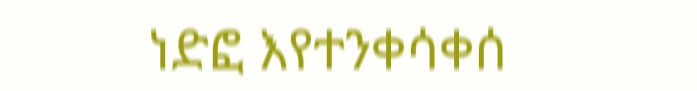ነድፎ እየተንቀሳቀሰ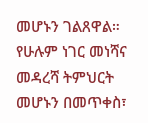መሆኑን ገልጸዋል።
የሁሉም ነገር መነሻና መዳረሻ ትምህርት መሆኑን በመጥቀስ፣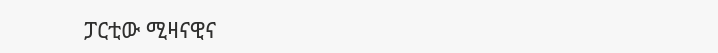ፓርቲው ሚዛናዊና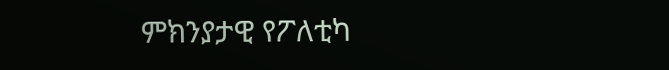ምክንያታዊ የፖለቲካ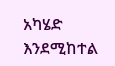አካሄድ እንደሚከተል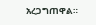አረጋግጠዋል።